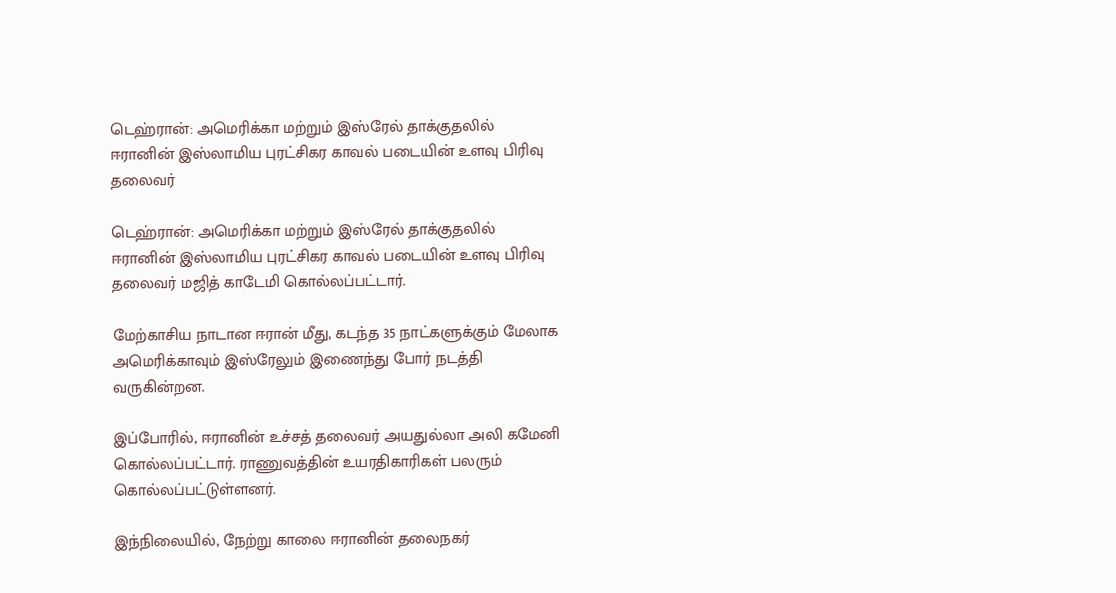டெஹ்ரான்: அமெரிக்கா மற்றும் இஸ்ரேல் தாக்குதலில் ஈரானின் இஸ்லாமிய புரட்சிகர காவல் படையின் உளவு பிரிவு தலைவர்

டெஹ்ரான்: அமெரிக்கா மற்றும் இஸ்ரேல் தாக்குதலில் ஈரானின் இஸ்லாமிய புரட்சிகர காவல் படையின் உளவு பிரிவு தலைவர் மஜித் காடேமி கொல்லப்பட்டார்.

மேற்காசிய நாடான ஈரான் மீது, கடந்த 35 நாட்களுக்கும் மேலாக அமெரிக்காவும் இஸ்ரேலும் இணைந்து போர் நடத்தி வருகின்றன.

இப்போரில், ஈரானின் உச்சத் தலைவர் அயதுல்லா அலி கமேனி கொல்லப்பட்டார். ராணுவத்தின் உயரதிகாரிகள் பலரும் கொல்லப்பட்டுள்ளனர்.

இந்நிலையில், நேற்று காலை ஈரானின் தலைநகர்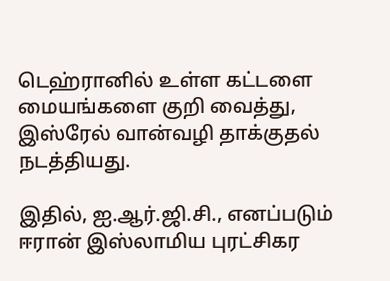டெஹ்ரானில் உள்ள கட்டளை மையங்களை குறி வைத்து, இஸ்ரேல் வான்வழி தாக்குதல் நடத்தியது.

இதில், ஐ.ஆர்.ஜி.சி., எனப்படும் ஈரான் இஸ்லாமிய புரட்சிகர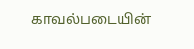காவல்படையின்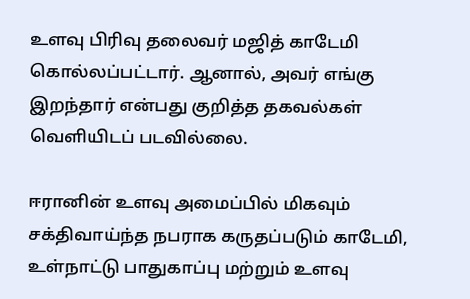உளவு பிரிவு தலைவர் மஜித் காடேமி கொல்லப்பட்டார். ஆனால், அவர் எங்கு இறந்தார் என்பது குறித்த தகவல்கள் வெளியிடப் படவில்லை.

ஈரானின் உளவு அமைப்பில் மிகவும் சக்திவாய்ந்த நபராக கருதப்படும் காடேமி, உள்நாட்டு பாதுகாப்பு மற்றும் உளவு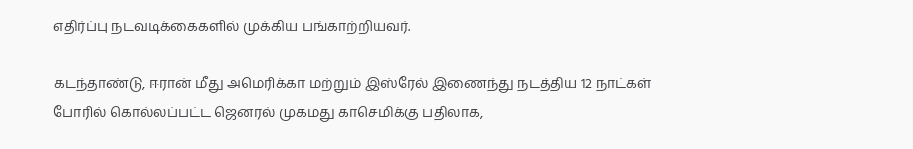எதிர்ப்பு நடவடிக்கைகளில் முக்கிய பங்காற்றியவர்.

கடந்தாண்டு, ஈரான் மீது அமெரிக்கா மற்றும் இஸ்ரேல் இணைந்து நடத்திய 12 நாட்கள் போரில் கொல்லப்பட்ட ஜெனரல் முகமது காசெமிக்கு பதிலாக,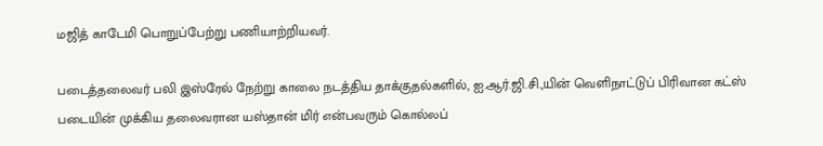மஜித் காடேமி பொறுப்பேற்று பணியாற்றியவர்.

படைத்தலைவர் பலி இஸ்ரேல் நேற்று காலை நடத்திய தாக்குதல்களில், ஐ.ஆர்.ஜி.சி.,யின் வெளிநாட்டுப் பிரிவான கட்ஸ் படையின் முக்கிய தலைவரான யஸ்தான் மிர் என்பவரும் கொல்லப்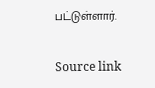பட்டுள்ளார்.

Source link